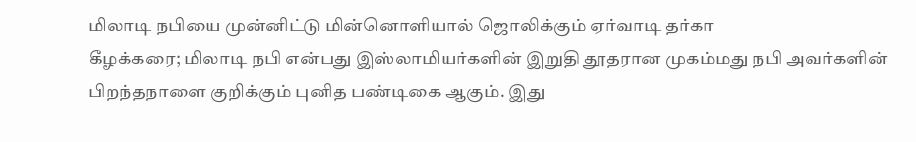மிலாடி நபியை முன்னிட்டு மின்னொளியால் ஜொலிக்கும் ஏர்வாடி தர்கா
கீழக்கரை; மிலாடி நபி என்பது இஸ்லாமியர்களின் இறுதி தூதரான முகம்மது நபி அவர்களின் பிறந்தநாளை குறிக்கும் புனித பண்டிகை ஆகும். இது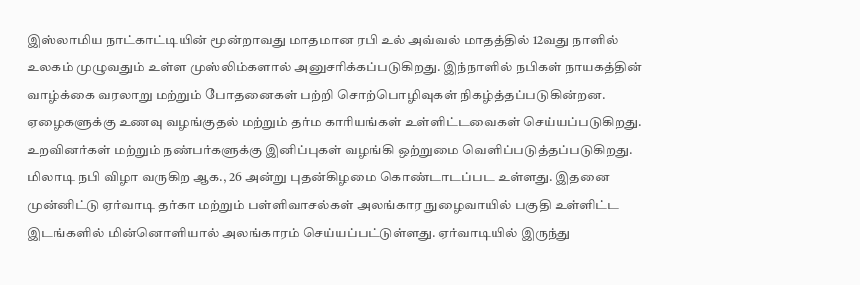இஸ்லாமிய நாட்காட்டியின் மூன்றாவது மாதமான ரபி உல் அவ்வல் மாதத்தில் 12வது நாளில் உலகம் முழுவதும் உள்ள முஸ்லிம்களால் அனுசரிக்கப்படுகிறது. இந்நாளில் நபிகள் நாயகத்தின் வாழ்க்கை வரலாறு மற்றும் போதனைகள் பற்றி சொற்பொழிவுகள் நிகழ்த்தப்படுகின்றன. ஏழைகளுக்கு உணவு வழங்குதல் மற்றும் தர்ம காரியங்கள் உள்ளிட்டவைகள் செய்யப்படுகிறது. உறவினர்கள் மற்றும் நண்பர்களுக்கு இனிப்புகள் வழங்கி ஒற்றுமை வெளிப்படுத்தப்படுகிறது. மிலாடி நபி விழா வருகிற ஆக., 26 அன்று புதன்கிழமை கொண்டாடப்பட உள்ளது. இதனை முன்னிட்டு ஏர்வாடி தர்கா மற்றும் பள்ளிவாசல்கள் அலங்கார நுழைவாயில் பகுதி உள்ளிட்ட இடங்களில் மின்னொளியால் அலங்காரம் செய்யப்பட்டுள்ளது. ஏர்வாடியில் இருந்து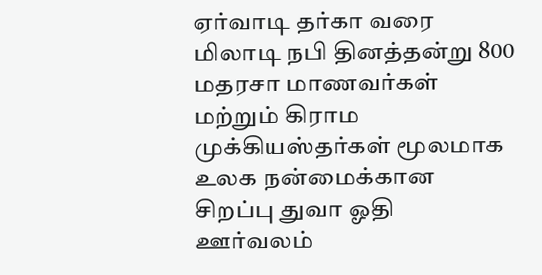ஏர்வாடி தர்கா வரை மிலாடி நபி தினத்தன்று 800 மதரசா மாணவர்கள் மற்றும் கிராம முக்கியஸ்தர்கள் மூலமாக உலக நன்மைக்கான சிறப்பு துவா ஓதி ஊர்வலம்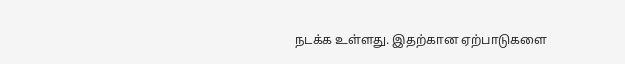நடக்க உள்ளது. இதற்கான ஏற்பாடுகளை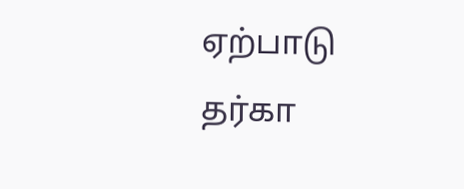ஏற்பாடு தர்கா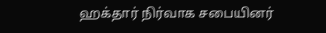ஹக்தார் நிர்வாக சபையினர்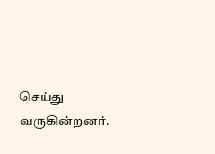செய்து வருகின்றனர்.